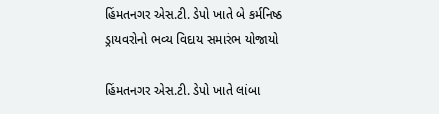હિંમતનગર એસ.ટી. ડેપો ખાતે બે કર્મનિષ્ઠ ડ્રાયવરોનો ભવ્ય વિદાય સમારંભ યોજાયો

હિંમતનગર એસ.ટી. ડેપો ખાતે લાંબા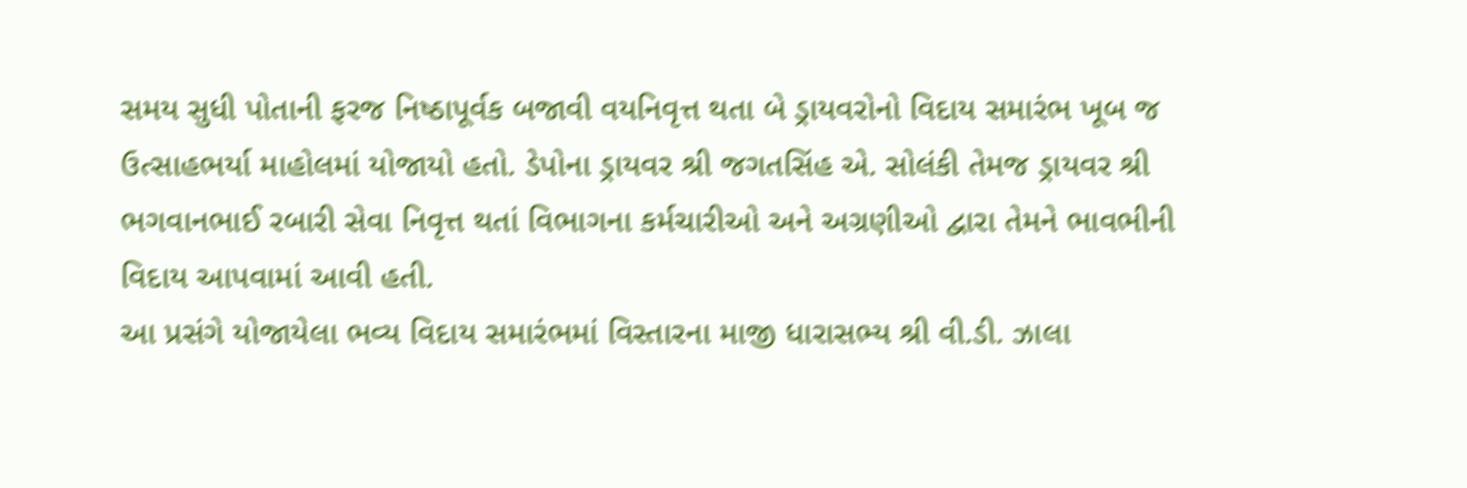સમય સુધી પોતાની ફરજ નિષ્ઠાપૂર્વક બજાવી વયનિવૃત્ત થતા બે ડ્રાયવરોનો વિદાય સમારંભ ખૂબ જ ઉત્સાહભર્યા માહોલમાં યોજાયો હતો. ડેપોના ડ્રાયવર શ્રી જગતસિંહ એ. સોલંકી તેમજ ડ્રાયવર શ્રી ભગવાનભાઈ રબારી સેવા નિવૃત્ત થતાં વિભાગના કર્મચારીઓ અને અગ્રણીઓ દ્વારા તેમને ભાવભીની વિદાય આપવામાં આવી હતી.
આ પ્રસંગે યોજાયેલા ભવ્ય વિદાય સમારંભમાં વિસ્તારના માજી ધારાસભ્ય શ્રી વી.ડી. ઝાલા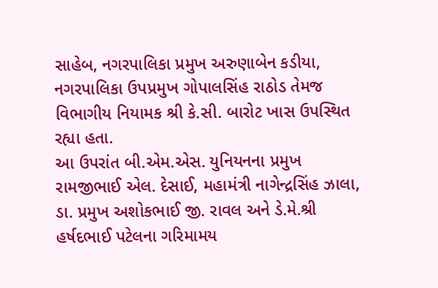સાહેબ, નગરપાલિકા પ્રમુખ અરુણાબેન કડીયા, નગરપાલિકા ઉપપ્રમુખ ગોપાલસિંહ રાઠોડ તેમજ વિભાગીય નિયામક શ્રી કે.સી. બારોટ ખાસ ઉપસ્થિત રહ્યા હતા.
આ ઉપરાંત બી.એમ.એસ. યુનિયનના પ્રમુખ રામજીભાઈ એલ. દેસાઈ, મહામંત્રી નાગેન્દ્રસિંહ ઝાલા, ડા. પ્રમુખ અશોકભાઈ જી. રાવલ અને ડે.મે.શ્રી હર્ષદભાઈ પટેલના ગરિમામય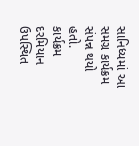સાનિધ્યમાં આ સમગ્ર કાર્યક્રમ સંપન્ન થયો હતો.
કાર્યક્રમ દરમિયાન ઉપસ્થિત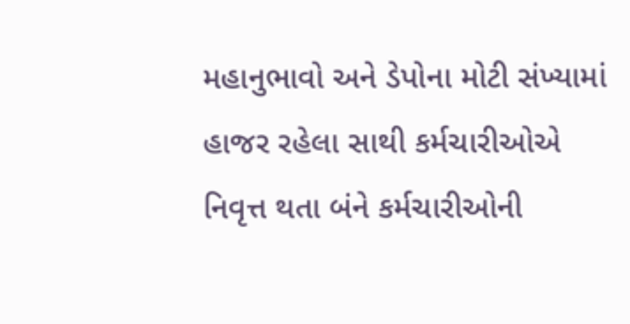મહાનુભાવો અને ડેપોના મોટી સંખ્યામાં હાજર રહેલા સાથી કર્મચારીઓએ નિવૃત્ત થતા બંને કર્મચારીઓની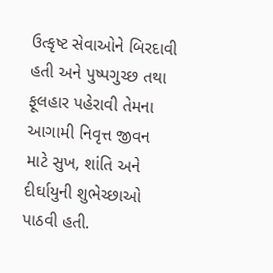ઉત્કૃષ્ટ સેવાઓને બિરદાવી હતી અને પુષ્પગુચ્છ તથા ફૂલહાર પહેરાવી તેમના આગામી નિવૃત્ત જીવન માટે સુખ, શાંતિ અને દીર્ઘાયુની શુભેચ્છાઓ પાઠવી હતી.